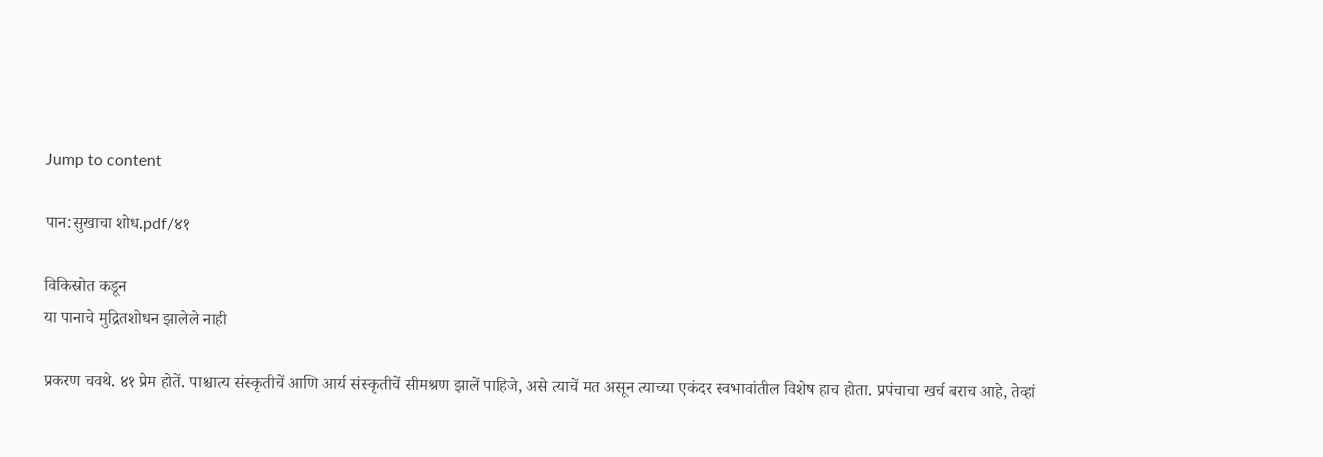Jump to content

पान:सुखाचा शोध.pdf/४१

विकिस्रोत कडून
या पानाचे मुद्रितशोधन झालेले नाही

प्रकरण चवथे. ४१ प्रेम होतें. पाश्चात्य संस्कृतीचें आणि आर्य संस्कृतीचें सीमश्रण झालें पाहिजे, असे त्याचें मत असून त्याच्या एकंदर स्वभावांतील विशेष हाच होता. प्रपंचाचा खर्च बराच आहे, तेव्हां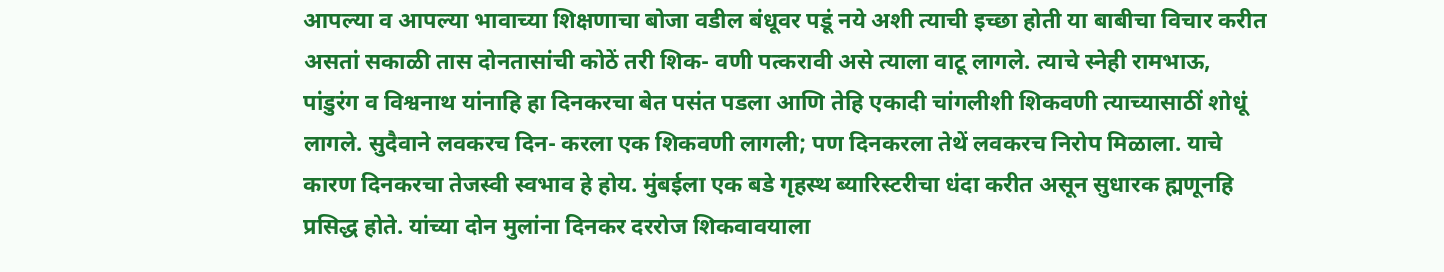आपल्या व आपल्या भावाच्या शिक्षणाचा बोजा वडील बंधूवर पडूं नये अशी त्याची इच्छा होती या बाबीचा विचार करीत असतां सकाळी तास दोनतासांची कोठें तरी शिक- वणी पत्करावी असे त्याला वाटू लागले. त्याचे स्नेही रामभाऊ, पांडुरंग व विश्वनाथ यांनाहि हा दिनकरचा बेत पसंत पडला आणि तेहि एकादी चांगलीशी शिकवणी त्याच्यासाठीं शोधूं लागले. सुदैवाने लवकरच दिन- करला एक शिकवणी लागली; पण दिनकरला तेथें लवकरच निरोप मिळाला. याचे कारण दिनकरचा तेजस्वी स्वभाव हे होय. मुंबईला एक बडे गृहस्थ ब्यारिस्टरीचा धंदा करीत असून सुधारक ह्मणूनहि प्रसिद्ध होते. यांच्या दोन मुलांना दिनकर दररोज शिकवावयाला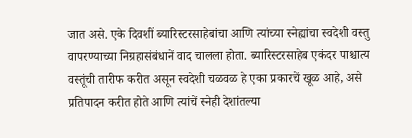जात असे. एके दिवशीं ब्यारिस्टरसाहेबांचा आणि त्यांच्या स्नेह्यांचा स्वदेशी वस्तु वापरण्याच्या निग्रहासंबंधानें वाद चालला होता. ब्यारिस्टरसाहेब एकंदर पाश्चात्य वस्तूंची तारीफ करीत असून स्वदेशी चळवळ हे एका प्रकारचें खूळ आहे, असे प्रतिपादन करीत होते आणि त्यांचें स्नेही देशांतल्या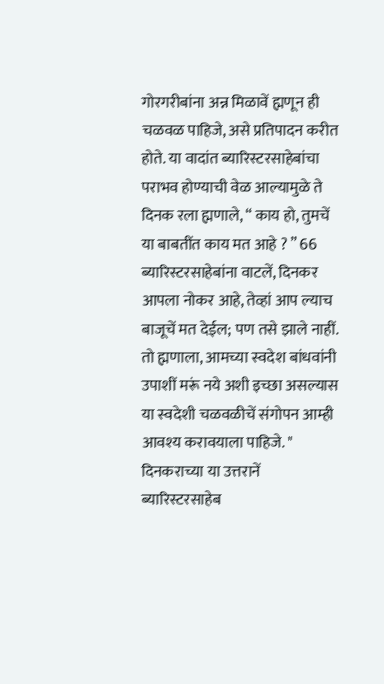गोरगरीबांना अन्न मिळावें ह्मणून ही चळवळ पाहिजे, असे प्रतिपादन करीत होते. या वादांत ब्यारिस्टरसाहेबांचा पराभव होण्याची वेळ आल्यामुळे ते दिनक रला ह्मणाले, “ काय हो, तुमचें या बाबतींत काय मत आहे ? ” 66 ब्यारिस्टरसाहेबांना वाटलें, दिनकर आपला नोकर आहे, तेव्हां आप ल्याच बाजूचें मत देईल; पण तसे झाले नाहीं. तो ह्मणाला, आमच्या स्वदेश बांधवांनी उपाशीं मरूं नये अशी इच्छा असल्यास या स्वदेशी चळवळीचें संगोपन आम्ही आवश्य करावयाला पाहिजे. " दिनकराच्या या उत्तरानें ब्यारिस्टरसाहेब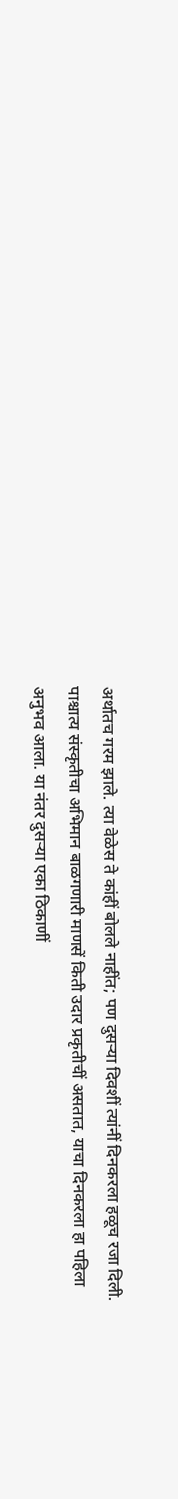अर्थातच गरम झाले. त्या वेळेस ते कांहीं बोलले नाहींत; पण दुसऱ्या दिवशीं त्यांनीं दिनकरला हळूच रजा दिली. पाश्चात्य संस्कृतीचा अभिमान बाळगणारी माणसें किती उदार प्रकृतीचीं असतात, याचा दिनकरला हा पहिला अनुभव आला. या नंतर दुसऱ्या एका ठिकाणीं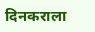दिनकराला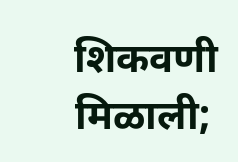शिकवणी मिळाली;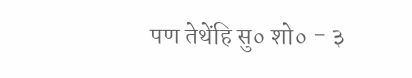पण तेथेंहि सु० शो० - ३